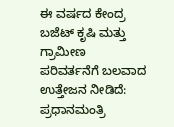ಈ ವರ್ಷದ ಕೇಂದ್ರ ಬಜೆಟ್ ಕೃಷಿ ಮತ್ತು ಗ್ರಾಮೀಣ ಪರಿವರ್ತನೆಗೆ ಬಲವಾದ ಉತ್ತೇಜನ ನೀಡಿದೆ: ಪ್ರಧಾನಮಂತ್ರಿ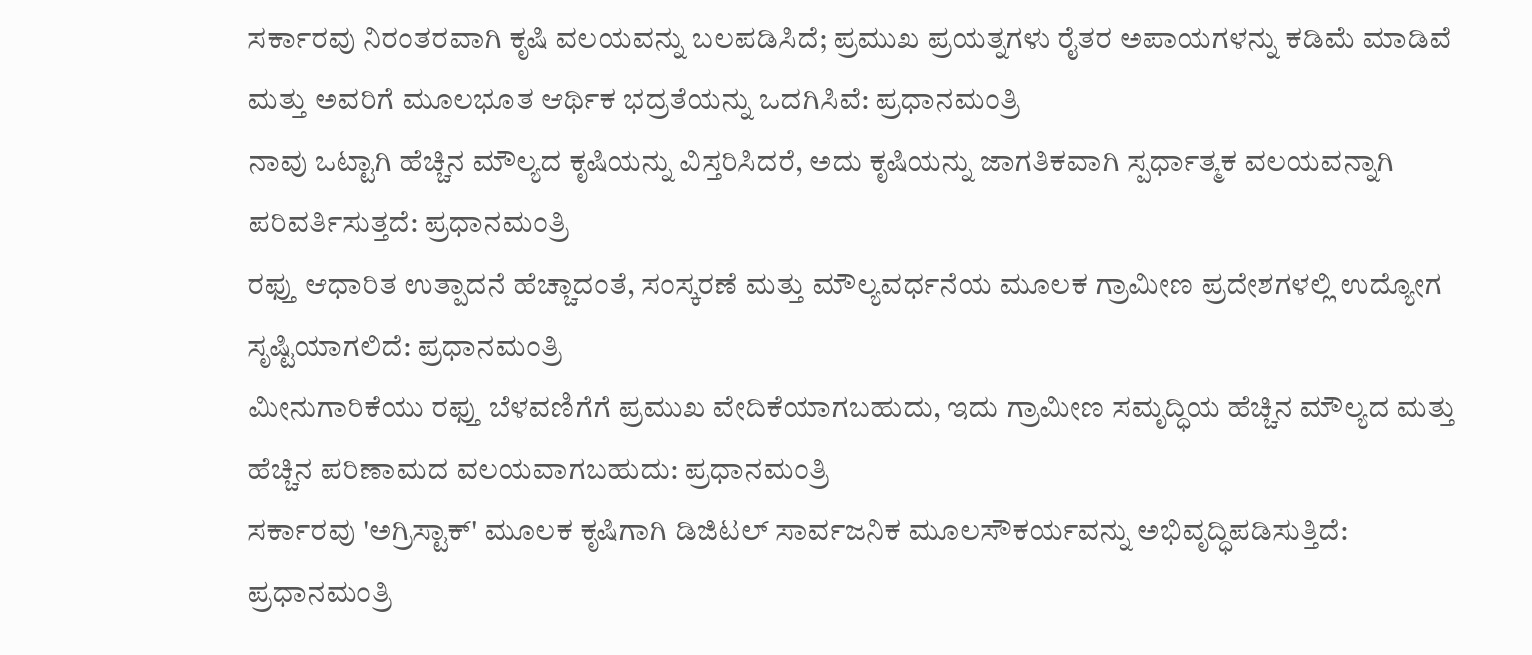ಸರ್ಕಾರವು ನಿರಂತರವಾಗಿ ಕೃಷಿ ವಲಯವನ್ನು ಬಲಪಡಿಸಿದೆ; ಪ್ರಮುಖ ಪ್ರಯತ್ನಗಳು ರೈತರ ಅಪಾಯಗಳನ್ನು ಕಡಿಮೆ ಮಾಡಿವೆ ಮತ್ತು ಅವರಿಗೆ ಮೂಲಭೂತ ಆರ್ಥಿಕ ಭದ್ರತೆಯನ್ನು ಒದಗಿಸಿವೆ: ಪ್ರಧಾನಮಂತ್ರಿ
ನಾವು ಒಟ್ಟಾಗಿ ಹೆಚ್ಚಿನ ಮೌಲ್ಯದ ಕೃಷಿಯನ್ನು ವಿಸ್ತರಿಸಿದರೆ, ಅದು ಕೃಷಿಯನ್ನು ಜಾಗತಿಕವಾಗಿ ಸ್ಪರ್ಧಾತ್ಮಕ ವಲಯವನ್ನಾಗಿ ಪರಿವರ್ತಿಸುತ್ತದೆ: ಪ್ರಧಾನಮಂತ್ರಿ
ರಫ್ತು ಆಧಾರಿತ ಉತ್ಪಾದನೆ ಹೆಚ್ಚಾದಂತೆ, ಸಂಸ್ಕರಣೆ ಮತ್ತು ಮೌಲ್ಯವರ್ಧನೆಯ ಮೂಲಕ ಗ್ರಾಮೀಣ ಪ್ರದೇಶಗಳಲ್ಲಿ ಉದ್ಯೋಗ ಸೃಷ್ಟಿಯಾಗಲಿದೆ: ಪ್ರಧಾನಮಂತ್ರಿ
ಮೀನುಗಾರಿಕೆಯು ರಫ್ತು ಬೆಳವಣಿಗೆಗೆ ಪ್ರಮುಖ ವೇದಿಕೆಯಾಗಬಹುದು, ಇದು ಗ್ರಾಮೀಣ ಸಮೃದ್ಧಿಯ ಹೆಚ್ಚಿನ ಮೌಲ್ಯದ ಮತ್ತು ಹೆಚ್ಚಿನ ಪರಿಣಾಮದ ವಲಯವಾಗಬಹುದು: ಪ್ರಧಾನಮಂತ್ರಿ
ಸರ್ಕಾರವು 'ಅಗ್ರಿಸ್ಟಾಕ್' ಮೂಲಕ ಕೃಷಿಗಾಗಿ ಡಿಜಿಟಲ್ ಸಾರ್ವಜನಿಕ ಮೂಲಸೌಕರ್ಯವನ್ನು ಅಭಿವೃದ್ಧಿಪಡಿಸುತ್ತಿದೆ: ಪ್ರಧಾನಮಂತ್ರಿ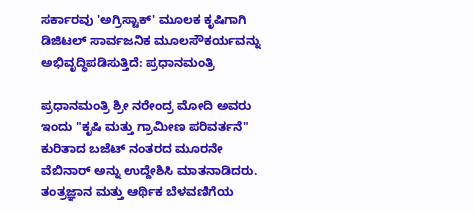ಸರ್ಕಾರವು 'ಅಗ್ರಿಸ್ಟಾಕ್' ಮೂಲಕ ಕೃಷಿಗಾಗಿ ಡಿಜಿಟಲ್ ಸಾರ್ವಜನಿಕ ಮೂಲಸೌಕರ್ಯವನ್ನು ಅಭಿವೃದ್ಧಿಪಡಿಸುತ್ತಿದೆ: ಪ್ರಧಾನಮಂತ್ರಿ

ಪ್ರಧಾನಮಂತ್ರಿ ಶ್ರೀ ನರೇಂದ್ರ ಮೋದಿ ಅವರು ಇಂದು "ಕೃಷಿ ಮತ್ತು ಗ್ರಾಮೀಣ ಪರಿವರ್ತನೆ" ಕುರಿತಾದ ಬಜೆಟ್ ನಂತರದ ಮೂರನೇ ವೆಬಿನಾರ್ ಅನ್ನು ಉದ್ದೇಶಿಸಿ ಮಾತನಾಡಿದರು. ತಂತ್ರಜ್ಞಾನ ಮತ್ತು ಆರ್ಥಿಕ ಬೆಳವಣಿಗೆಯ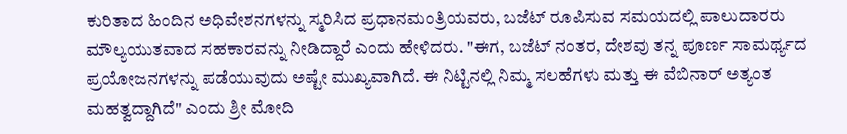ಕುರಿತಾದ ಹಿಂದಿನ ಅಧಿವೇಶನಗಳನ್ನು ಸ್ಮರಿಸಿದ ಪ್ರಧಾನಮಂತ್ರಿಯವರು, ಬಜೆಟ್ ರೂಪಿಸುವ ಸಮಯದಲ್ಲಿ ಪಾಲುದಾರರು ಮೌಲ್ಯಯುತವಾದ ಸಹಕಾರವನ್ನು ನೀಡಿದ್ದಾರೆ ಎಂದು ಹೇಳಿದರು. "ಈಗ, ಬಜೆಟ್ ನಂತರ, ದೇಶವು ತನ್ನ ಪೂರ್ಣ ಸಾಮರ್ಥ್ಯದ ಪ್ರಯೋಜನಗಳನ್ನು ಪಡೆಯುವುದು ಅಷ್ಟೇ ಮುಖ್ಯವಾಗಿದೆ. ಈ ನಿಟ್ಟಿನಲ್ಲಿ ನಿಮ್ಮ ಸಲಹೆಗಳು ಮತ್ತು ಈ ವೆಬಿನಾರ್ ಅತ್ಯಂತ ಮಹತ್ವದ್ದಾಗಿದೆ" ಎಂದು ಶ್ರೀ ಮೋದಿ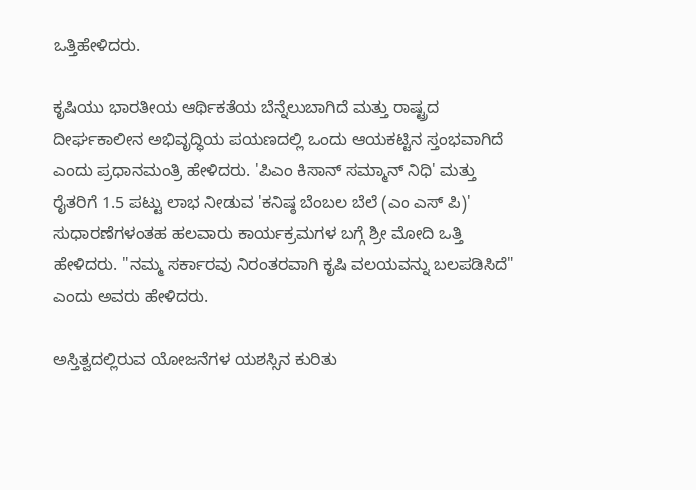ಒತ್ತಿಹೇಳಿದರು.

ಕೃಷಿಯು ಭಾರತೀಯ ಆರ್ಥಿಕತೆಯ ಬೆನ್ನೆಲುಬಾಗಿದೆ ಮತ್ತು ರಾಷ್ಟ್ರದ ದೀರ್ಘಕಾಲೀನ ಅಭಿವೃದ್ಧಿಯ ಪಯಣದಲ್ಲಿ ಒಂದು ಆಯಕಟ್ಟಿನ ಸ್ತಂಭವಾಗಿದೆ ಎಂದು ಪ್ರಧಾನಮಂತ್ರಿ ಹೇಳಿದರು. 'ಪಿಎಂ ಕಿಸಾನ್ ಸಮ್ಮಾನ್ ನಿಧಿ' ಮತ್ತು ರೈತರಿಗೆ 1.5 ಪಟ್ಟು ಲಾಭ ನೀಡುವ 'ಕನಿಷ್ಠ ಬೆಂಬಲ ಬೆಲೆ (ಎಂ ಎಸ್‌ ಪಿ)' ಸುಧಾರಣೆಗಳಂತಹ ಹಲವಾರು ಕಾರ್ಯಕ್ರಮಗಳ ಬಗ್ಗೆ ಶ್ರೀ ಮೋದಿ ಒತ್ತಿ ಹೇಳಿದರು. "ನಮ್ಮ ಸರ್ಕಾರವು ನಿರಂತರವಾಗಿ ಕೃಷಿ ವಲಯವನ್ನು ಬಲಪಡಿಸಿದೆ" ಎಂದು ಅವರು ಹೇಳಿದರು.

ಅಸ್ತಿತ್ವದಲ್ಲಿರುವ ಯೋಜನೆಗಳ ಯಶಸ್ಸಿನ ಕುರಿತು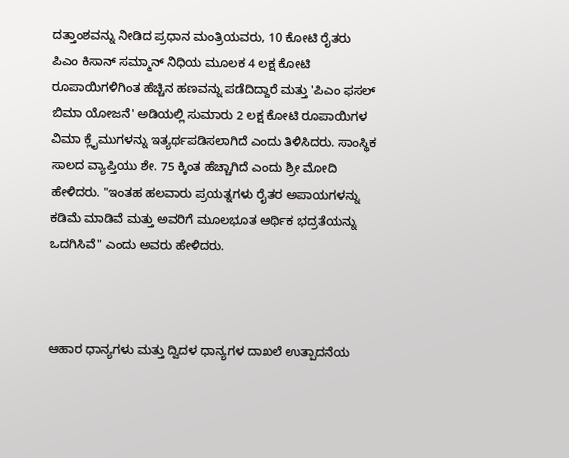ದತ್ತಾಂಶವನ್ನು ನೀಡಿದ ಪ್ರಧಾನ ಮಂತ್ರಿಯವರು, 10 ಕೋಟಿ ರೈತರು ಪಿಎಂ ಕಿಸಾನ್ ಸಮ್ಮಾನ್ ನಿಧಿಯ ಮೂಲಕ 4 ಲಕ್ಷ ಕೋಟಿ ರೂಪಾಯಿಗಳಿಗಿಂತ ಹೆಚ್ಚಿನ ಹಣವನ್ನು ಪಡೆದಿದ್ದಾರೆ ಮತ್ತು 'ಪಿಎಂ ಫಸಲ್ ಬಿಮಾ ಯೋಜನೆ' ಅಡಿಯಲ್ಲಿ ಸುಮಾರು 2 ಲಕ್ಷ ಕೋಟಿ ರೂಪಾಯಿಗಳ ವಿಮಾ ಕ್ಲೈಮುಗಳನ್ನು ಇತ್ಯರ್ಥಪಡಿಸಲಾಗಿದೆ ಎಂದು ತಿಳಿಸಿದರು. ಸಾಂಸ್ಥಿಕ ಸಾಲದ ವ್ಯಾಪ್ತಿಯು ಶೇ. 75 ಕ್ಕಿಂತ ಹೆಚ್ಚಾಗಿದೆ ಎಂದು ಶ್ರೀ ಮೋದಿ ಹೇಳಿದರು. "ಇಂತಹ ಹಲವಾರು ಪ್ರಯತ್ನಗಳು ರೈತರ ಅಪಾಯಗಳನ್ನು ಕಡಿಮೆ ಮಾಡಿವೆ ಮತ್ತು ಅವರಿಗೆ ಮೂಲಭೂತ ಆರ್ಥಿಕ ಭದ್ರತೆಯನ್ನು ಒದಗಿಸಿವೆ" ಎಂದು ಅವರು ಹೇಳಿದರು.



ಆಹಾರ ಧಾನ್ಯಗಳು ಮತ್ತು ದ್ವಿದಳ ಧಾನ್ಯಗಳ ದಾಖಲೆ ಉತ್ಪಾದನೆಯ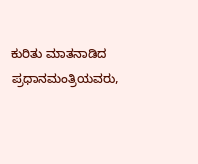ಕುರಿತು ಮಾತನಾಡಿದ ಪ್ರಧಾನಮಂತ್ರಿಯವರು,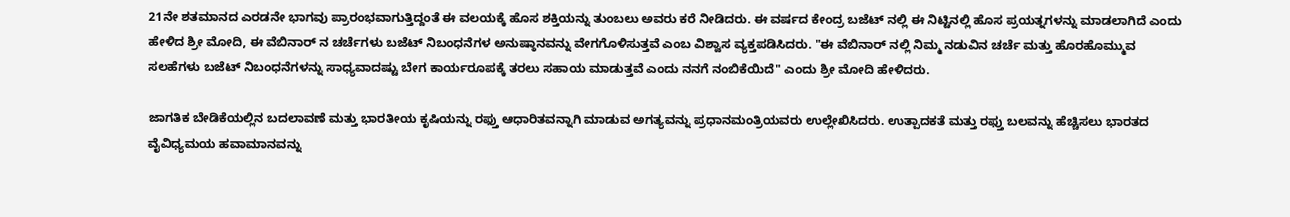21ನೇ ಶತಮಾನದ ಎರಡನೇ ಭಾಗವು ಪ್ರಾರಂಭವಾಗುತ್ತಿದ್ದಂತೆ ಈ ವಲಯಕ್ಕೆ ಹೊಸ ಶಕ್ತಿಯನ್ನು ತುಂಬಲು ಅವರು ಕರೆ ನೀಡಿದರು. ಈ ವರ್ಷದ ಕೇಂದ್ರ ಬಜೆಟ್‌ ನಲ್ಲಿ ಈ ನಿಟ್ಟಿನಲ್ಲಿ ಹೊಸ ಪ್ರಯತ್ನಗಳನ್ನು ಮಾಡಲಾಗಿದೆ ಎಂದು ಹೇಳಿದ ಶ್ರೀ ಮೋದಿ, ಈ ವೆಬಿನಾರ್‌ ನ ಚರ್ಚೆಗಳು ಬಜೆಟ್ ನಿಬಂಧನೆಗಳ ಅನುಷ್ಠಾನವನ್ನು ವೇಗಗೊಳಿಸುತ್ತವೆ ಎಂಬ ವಿಶ್ವಾಸ ವ್ಯಕ್ತಪಡಿಸಿದರು. "ಈ ವೆಬಿನಾರ್‌ ನಲ್ಲಿ ನಿಮ್ಮ ನಡುವಿನ ಚರ್ಚೆ ಮತ್ತು ಹೊರಹೊಮ್ಮುವ ಸಲಹೆಗಳು ಬಜೆಟ್ ನಿಬಂಧನೆಗಳನ್ನು ಸಾಧ್ಯವಾದಷ್ಟು ಬೇಗ ಕಾರ್ಯರೂಪಕ್ಕೆ ತರಲು ಸಹಾಯ ಮಾಡುತ್ತವೆ ಎಂದು ನನಗೆ ನಂಬಿಕೆಯಿದೆ" ಎಂದು ಶ್ರೀ ಮೋದಿ ಹೇಳಿದರು.

ಜಾಗತಿಕ ಬೇಡಿಕೆಯಲ್ಲಿನ ಬದಲಾವಣೆ ಮತ್ತು ಭಾರತೀಯ ಕೃಷಿಯನ್ನು ರಫ್ತು ಆಧಾರಿತವನ್ನಾಗಿ ಮಾಡುವ ಅಗತ್ಯವನ್ನು ಪ್ರಧಾನಮಂತ್ರಿಯವರು ಉಲ್ಲೇಖಿಸಿದರು. ಉತ್ಪಾದಕತೆ ಮತ್ತು ರಫ್ತು ಬಲವನ್ನು ಹೆಚ್ಚಿಸಲು ಭಾರತದ ವೈವಿಧ್ಯಮಯ ಹವಾಮಾನವನ್ನು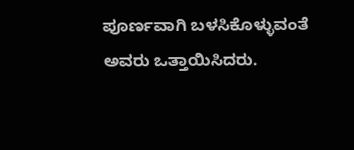ಪೂರ್ಣವಾಗಿ ಬಳಸಿಕೊಳ್ಳುವಂತೆ ಅವರು ಒತ್ತಾಯಿಸಿದರು.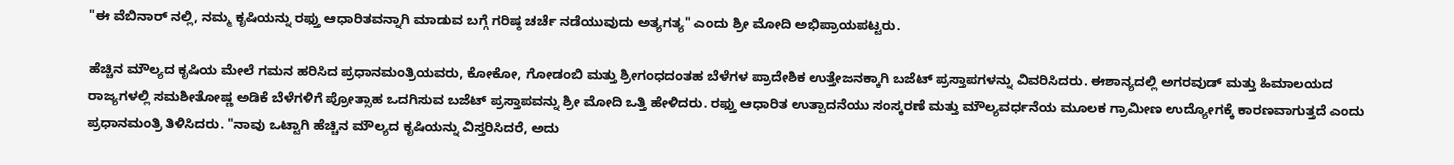"ಈ ವೆಬಿನಾರ್‌ ನಲ್ಲಿ, ನಮ್ಮ ಕೃಷಿಯನ್ನು ರಫ್ತು ಆಧಾರಿತವನ್ನಾಗಿ ಮಾಡುವ ಬಗ್ಗೆ ಗರಿಷ್ಠ ಚರ್ಚೆ ನಡೆಯುವುದು ಅತ್ಯಗತ್ಯ" ಎಂದು ಶ್ರೀ ಮೋದಿ ಅಭಿಪ್ರಾಯಪಟ್ಟರು.

ಹೆಚ್ಚಿನ ಮೌಲ್ಯದ ಕೃಷಿಯ ಮೇಲೆ ಗಮನ ಹರಿಸಿದ ಪ್ರಧಾನಮಂತ್ರಿಯವರು, ಕೋಕೋ, ಗೋಡಂಬಿ ಮತ್ತು ಶ್ರೀಗಂಧದಂತಹ ಬೆಳೆಗಳ ಪ್ರಾದೇಶಿಕ ಉತ್ತೇಜನಕ್ಕಾಗಿ ಬಜೆಟ್ ಪ್ರಸ್ತಾಪಗಳನ್ನು ವಿವರಿಸಿದರು. ಈಶಾನ್ಯದಲ್ಲಿ ಅಗರವುಡ್ ಮತ್ತು ಹಿಮಾಲಯದ ರಾಜ್ಯಗಳಲ್ಲಿ ಸಮಶೀತೋಷ್ಣ ಅಡಿಕೆ ಬೆಳೆಗಳಿಗೆ ಪ್ರೋತ್ಸಾಹ ಒದಗಿಸುವ ಬಜೆಟ್ ಪ್ರಸ್ತಾಪವನ್ನು ಶ್ರೀ ಮೋದಿ ಒತ್ತಿ ಹೇಳಿದರು. ರಫ್ತು ಆಧಾರಿತ ಉತ್ಪಾದನೆಯು ಸಂಸ್ಕರಣೆ ಮತ್ತು ಮೌಲ್ಯವರ್ಧನೆಯ ಮೂಲಕ ಗ್ರಾಮೀಣ ಉದ್ಯೋಗಕ್ಕೆ ಕಾರಣವಾಗುತ್ತದೆ ಎಂದು ಪ್ರಧಾನಮಂತ್ರಿ ತಿಳಿಸಿದರು. "ನಾವು ಒಟ್ಟಾಗಿ ಹೆಚ್ಚಿನ ಮೌಲ್ಯದ ಕೃಷಿಯನ್ನು ವಿಸ್ತರಿಸಿದರೆ, ಅದು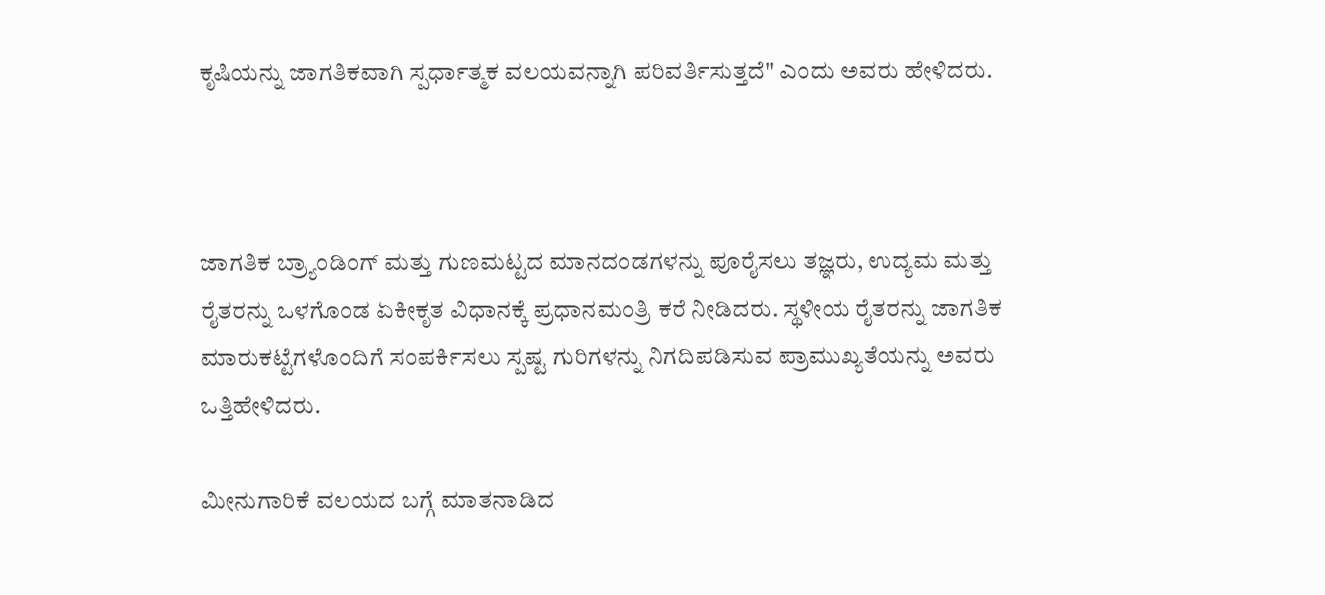ಕೃಷಿಯನ್ನು ಜಾಗತಿಕವಾಗಿ ಸ್ಪರ್ಧಾತ್ಮಕ ವಲಯವನ್ನಾಗಿ ಪರಿವರ್ತಿಸುತ್ತದೆ" ಎಂದು ಅವರು ಹೇಳಿದರು.



ಜಾಗತಿಕ ಬ್ರ್ಯಾಂಡಿಂಗ್ ಮತ್ತು ಗುಣಮಟ್ಟದ ಮಾನದಂಡಗಳನ್ನು ಪೂರೈಸಲು ತಜ್ಞರು, ಉದ್ಯಮ ಮತ್ತು ರೈತರನ್ನು ಒಳಗೊಂಡ ಏಕೀಕೃತ ವಿಧಾನಕ್ಕೆ ಪ್ರಧಾನಮಂತ್ರಿ ಕರೆ ನೀಡಿದರು. ಸ್ಥಳೀಯ ರೈತರನ್ನು ಜಾಗತಿಕ ಮಾರುಕಟ್ಟೆಗಳೊಂದಿಗೆ ಸಂಪರ್ಕಿಸಲು ಸ್ಪಷ್ಟ ಗುರಿಗಳನ್ನು ನಿಗದಿಪಡಿಸುವ ಪ್ರಾಮುಖ್ಯತೆಯನ್ನು ಅವರು ಒತ್ತಿಹೇಳಿದರು.

ಮೀನುಗಾರಿಕೆ ವಲಯದ ಬಗ್ಗೆ ಮಾತನಾಡಿದ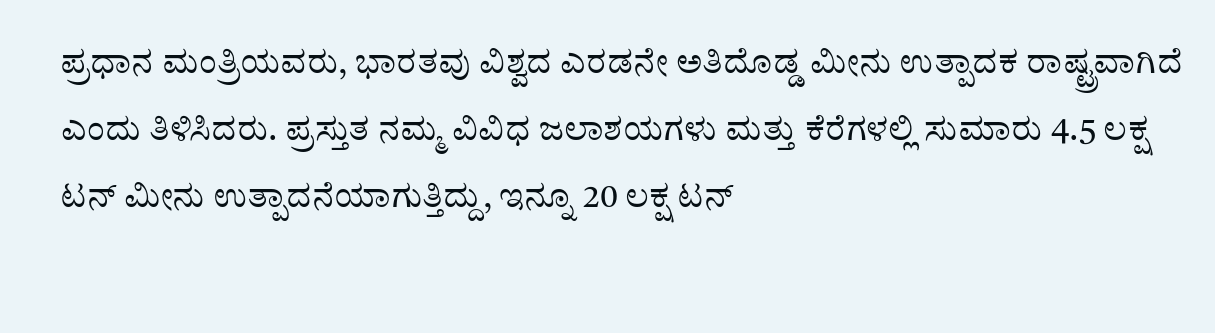ಪ್ರಧಾನ ಮಂತ್ರಿಯವರು, ಭಾರತವು ವಿಶ್ವದ ಎರಡನೇ ಅತಿದೊಡ್ಡ ಮೀನು ಉತ್ಪಾದಕ ರಾಷ್ಟ್ರವಾಗಿದೆ ಎಂದು ತಿಳಿಸಿದರು. ಪ್ರಸ್ತುತ ನಮ್ಮ ವಿವಿಧ ಜಲಾಶಯಗಳು ಮತ್ತು ಕೆರೆಗಳಲ್ಲಿ ಸುಮಾರು 4.5 ಲಕ್ಷ ಟನ್ ಮೀನು ಉತ್ಪಾದನೆಯಾಗುತ್ತಿದ್ದು, ಇನ್ನೂ 20 ಲಕ್ಷ ಟನ್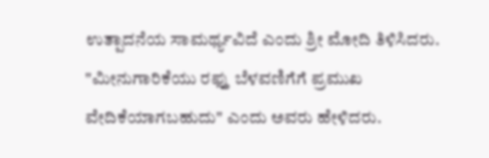ಉತ್ಪಾದನೆಯ ಸಾಮರ್ಥ್ಯವಿದೆ ಎಂದು ಶ್ರೀ ಮೋದಿ ತಿಳಿಸಿದರು. "ಮೀನುಗಾರಿಕೆಯು ರಫ್ತು ಬೆಳವಣಿಗೆಗೆ ಪ್ರಮುಖ ವೇದಿಕೆಯಾಗಬಹುದು" ಎಂದು ಅವರು ಹೇಳಿದರು.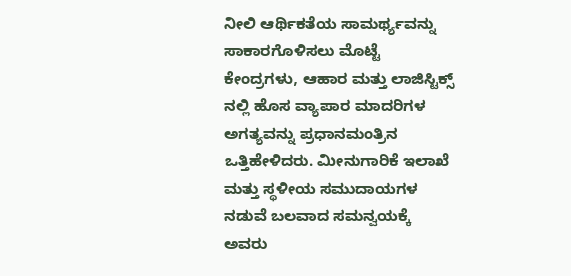ನೀಲಿ ಆರ್ಥಿಕತೆಯ ಸಾಮರ್ಥ್ಯವನ್ನು ಸಾಕಾರಗೊಳಿಸಲು ಮೊಟ್ಟೆ ಕೇಂದ್ರಗಳು, ಆಹಾರ ಮತ್ತು ಲಾಜಿಸ್ಟಿಕ್ಸ್‌ ನಲ್ಲಿ ಹೊಸ ವ್ಯಾಪಾರ ಮಾದರಿಗಳ ಅಗತ್ಯವನ್ನು ಪ್ರಧಾನಮಂತ್ರಿನ ಒತ್ತಿಹೇಳಿದರು. ಮೀನುಗಾರಿಕೆ ಇಲಾಖೆ ಮತ್ತು ಸ್ಥಳೀಯ ಸಮುದಾಯಗಳ ನಡುವೆ ಬಲವಾದ ಸಮನ್ವಯಕ್ಕೆ ಅವರು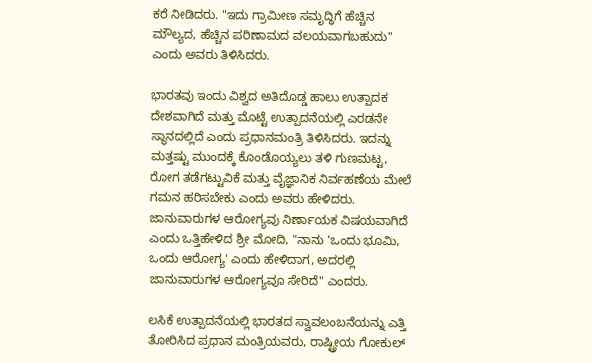ಕರೆ ನೀಡಿದರು. "ಇದು ಗ್ರಾಮೀಣ ಸಮೃದ್ಧಿಗೆ ಹೆಚ್ಚಿನ ಮೌಲ್ಯದ, ಹೆಚ್ಚಿನ ಪರಿಣಾಮದ ವಲಯವಾಗಬಹುದು" ಎಂದು ಅವರು ತಿಳಿಸಿದರು.

ಭಾರತವು ಇಂದು ವಿಶ್ವದ ಅತಿದೊಡ್ಡ ಹಾಲು ಉತ್ಪಾದಕ ದೇಶವಾಗಿದೆ ಮತ್ತು ಮೊಟ್ಟೆ ಉತ್ಪಾದನೆಯಲ್ಲಿ ಎರಡನೇ ಸ್ಥಾನದಲ್ಲಿದೆ ಎಂದು ಪ್ರಧಾನಮಂತ್ರಿ ತಿಳಿಸಿದರು. ಇದನ್ನು ಮತ್ತಷ್ಟು ಮುಂದಕ್ಕೆ ಕೊಂಡೊಯ್ಯಲು ತಳಿ ಗುಣಮಟ್ಟ, ರೋಗ ತಡೆಗಟ್ಟುವಿಕೆ ಮತ್ತು ವೈಜ್ಞಾನಿಕ ನಿರ್ವಹಣೆಯ ಮೇಲೆ ಗಮನ ಹರಿಸಬೇಕು ಎಂದು ಅವರು ಹೇಳಿದರು. ಜಾನುವಾರುಗಳ ಆರೋಗ್ಯವು ನಿರ್ಣಾಯಕ ವಿಷಯವಾಗಿದೆ ಎಂದು ಒತ್ತಿಹೇಳಿದ ಶ್ರೀ ಮೋದಿ, "ನಾನು 'ಒಂದು ಭೂಮಿ, ಒಂದು ಆರೋಗ್ಯ' ಎಂದು ಹೇಳಿದಾಗ, ಅದರಲ್ಲಿ ಜಾನುವಾರುಗಳ ಆರೋಗ್ಯವೂ ಸೇರಿದೆ" ಎಂದರು.

ಲಸಿಕೆ ಉತ್ಪಾದನೆಯಲ್ಲಿ ಭಾರತದ ಸ್ವಾವಲಂಬನೆಯನ್ನು ಎತ್ತಿ ತೋರಿಸಿದ ಪ್ರಧಾನ ಮಂತ್ರಿಯವರು, ರಾಷ್ಟ್ರೀಯ ಗೋಕುಲ್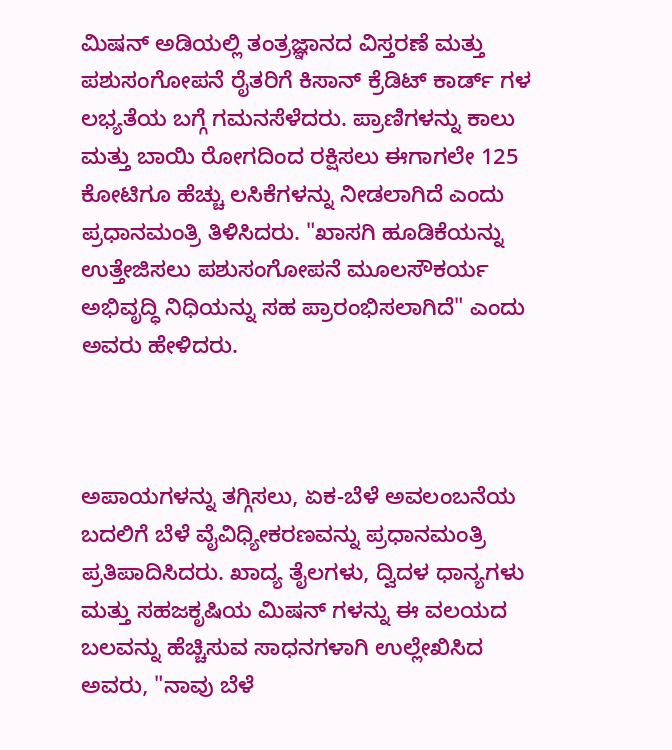ಮಿಷನ್ ಅಡಿಯಲ್ಲಿ ತಂತ್ರಜ್ಞಾನದ ವಿಸ್ತರಣೆ ಮತ್ತು ಪಶುಸಂಗೋಪನೆ ರೈತರಿಗೆ ಕಿಸಾನ್ ಕ್ರೆಡಿಟ್ ಕಾರ್ಡ್‌ ಗಳ ಲಭ್ಯತೆಯ ಬಗ್ಗೆ ಗಮನಸೆಳೆದರು. ಪ್ರಾಣಿಗಳನ್ನು ಕಾಲು ಮತ್ತು ಬಾಯಿ ರೋಗದಿಂದ ರಕ್ಷಿಸಲು ಈಗಾಗಲೇ 125 ಕೋಟಿಗೂ ಹೆಚ್ಚು ಲಸಿಕೆಗಳನ್ನು ನೀಡಲಾಗಿದೆ ಎಂದು ಪ್ರಧಾನಮಂತ್ರಿ ತಿಳಿಸಿದರು. "ಖಾಸಗಿ ಹೂಡಿಕೆಯನ್ನು ಉತ್ತೇಜಿಸಲು ಪಶುಸಂಗೋಪನೆ ಮೂಲಸೌಕರ್ಯ ಅಭಿವೃದ್ಧಿ ನಿಧಿಯನ್ನು ಸಹ ಪ್ರಾರಂಭಿಸಲಾಗಿದೆ" ಎಂದು ಅವರು ಹೇಳಿದರು.



ಅಪಾಯಗಳನ್ನು ತಗ್ಗಿಸಲು, ಏಕ-ಬೆಳೆ ಅವಲಂಬನೆಯ ಬದಲಿಗೆ ಬೆಳೆ ವೈವಿಧ್ಯೀಕರಣವನ್ನು ಪ್ರಧಾನಮಂತ್ರಿ ಪ್ರತಿಪಾದಿಸಿದರು. ಖಾದ್ಯ ತೈಲಗಳು, ದ್ವಿದಳ ಧಾನ್ಯಗಳು ಮತ್ತು ಸಹಜಕೃಷಿಯ ಮಿಷನ್‌ ಗಳನ್ನು ಈ ವಲಯದ ಬಲವನ್ನು ಹೆಚ್ಚಿಸುವ ಸಾಧನಗಳಾಗಿ ಉಲ್ಲೇಖಿಸಿದ ಅವರು, "ನಾವು ಬೆಳೆ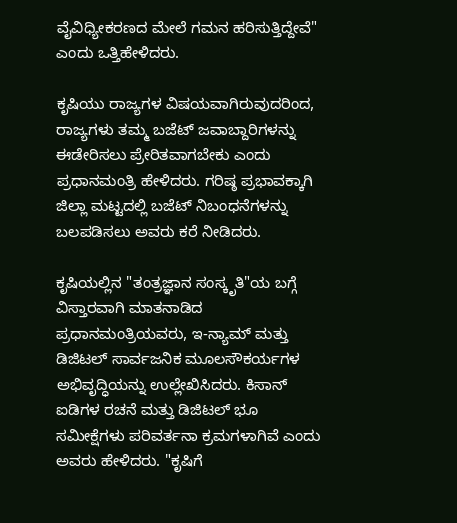ವೈವಿಧ್ಯೀಕರಣದ ಮೇಲೆ ಗಮನ ಹರಿಸುತ್ತಿದ್ದೇವೆ" ಎಂದು ಒತ್ತಿಹೇಳಿದರು.

ಕೃಷಿಯು ರಾಜ್ಯಗಳ ವಿಷಯವಾಗಿರುವುದರಿಂದ, ರಾಜ್ಯಗಳು ತಮ್ಮ ಬಜೆಟ್ ಜವಾಬ್ದಾರಿಗಳನ್ನು ಈಡೇರಿಸಲು ಪ್ರೇರಿತವಾಗಬೇಕು ಎಂದು ಪ್ರಧಾನಮಂತ್ರಿ ಹೇಳಿದರು. ಗರಿಷ್ಠ ಪ್ರಭಾವಕ್ಕಾಗಿ ಜಿಲ್ಲಾ ಮಟ್ಟದಲ್ಲಿ ಬಜೆಟ್ ನಿಬಂಧನೆಗಳನ್ನು ಬಲಪಡಿಸಲು ಅವರು ಕರೆ ನೀಡಿದರು.

ಕೃಷಿಯಲ್ಲಿನ "ತಂತ್ರಜ್ಞಾನ ಸಂಸ್ಕೃತಿ"ಯ ಬಗ್ಗೆ ವಿಸ್ತಾರವಾಗಿ ಮಾತನಾಡಿದ ಪ್ರಧಾನಮಂತ್ರಿಯವರು, ಇ-ನ್ಯಾಮ್ ಮತ್ತು ಡಿಜಿಟಲ್ ಸಾರ್ವಜನಿಕ ಮೂಲಸೌಕರ್ಯಗಳ ಅಭಿವೃದ್ಧಿಯನ್ನು ಉಲ್ಲೇಖಿಸಿದರು. ಕಿಸಾನ್ ಐಡಿಗಳ ರಚನೆ ಮತ್ತು ಡಿಜಿಟಲ್ ಭೂ ಸಮೀಕ್ಷೆಗಳು ಪರಿವರ್ತನಾ ಕ್ರಮಗಳಾಗಿವೆ ಎಂದು ಅವರು ಹೇಳಿದರು. "ಕೃಷಿಗೆ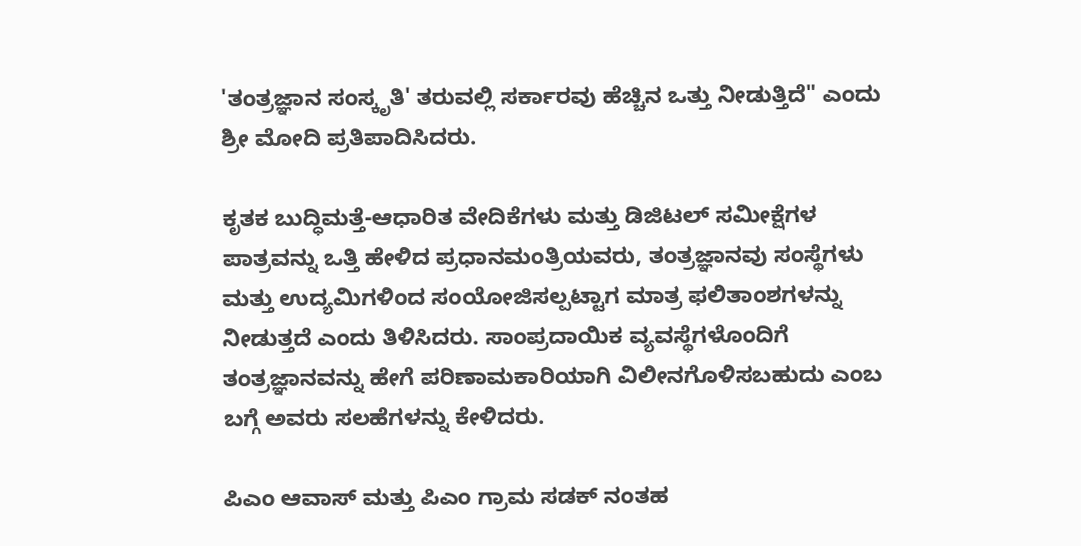'ತಂತ್ರಜ್ಞಾನ ಸಂಸ್ಕೃತಿ' ತರುವಲ್ಲಿ ಸರ್ಕಾರವು ಹೆಚ್ಚಿನ ಒತ್ತು ನೀಡುತ್ತಿದೆ" ಎಂದು ಶ್ರೀ ಮೋದಿ ಪ್ರತಿಪಾದಿಸಿದರು.

ಕೃತಕ ಬುದ್ಧಿಮತ್ತೆ-ಆಧಾರಿತ ವೇದಿಕೆಗಳು ಮತ್ತು ಡಿಜಿಟಲ್ ಸಮೀಕ್ಷೆಗಳ ಪಾತ್ರವನ್ನು ಒತ್ತಿ ಹೇಳಿದ ಪ್ರಧಾನಮಂತ್ರಿಯವರು, ತಂತ್ರಜ್ಞಾನವು ಸಂಸ್ಥೆಗಳು ಮತ್ತು ಉದ್ಯಮಿಗಳಿಂದ ಸಂಯೋಜಿಸಲ್ಪಟ್ಟಾಗ ಮಾತ್ರ ಫಲಿತಾಂಶಗಳನ್ನು ನೀಡುತ್ತದೆ ಎಂದು ತಿಳಿಸಿದರು. ಸಾಂಪ್ರದಾಯಿಕ ವ್ಯವಸ್ಥೆಗಳೊಂದಿಗೆ ತಂತ್ರಜ್ಞಾನವನ್ನು ಹೇಗೆ ಪರಿಣಾಮಕಾರಿಯಾಗಿ ವಿಲೀನಗೊಳಿಸಬಹುದು ಎಂಬ ಬಗ್ಗೆ ಅವರು ಸಲಹೆಗಳನ್ನು ಕೇಳಿದರು.

ಪಿಎಂ ಆವಾಸ್ ಮತ್ತು ಪಿಎಂ ಗ್ರಾಮ ಸಡಕ್ ನಂತಹ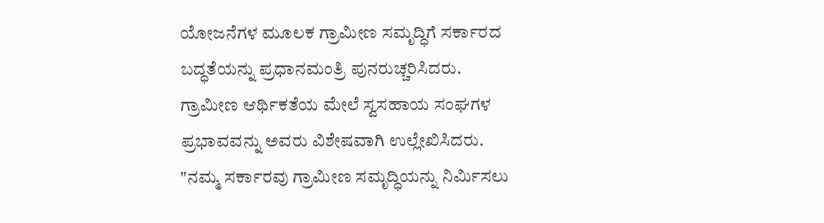ಯೋಜನೆಗಳ ಮೂಲಕ ಗ್ರಾಮೀಣ ಸಮೃದ್ಧಿಗೆ ಸರ್ಕಾರದ ಬದ್ಧತೆಯನ್ನು ಪ್ರಧಾನಮಂತ್ರಿ ಪುನರುಚ್ಚರಿಸಿದರು. ಗ್ರಾಮೀಣ ಆರ್ಥಿಕತೆಯ ಮೇಲೆ ಸ್ವಸಹಾಯ ಸಂಘಗಳ ಪ್ರಭಾವವನ್ನು ಅವರು ವಿಶೇಷವಾಗಿ ಉಲ್ಲೇಖಿಸಿದರು. "ನಮ್ಮ ಸರ್ಕಾರವು ಗ್ರಾಮೀಣ ಸಮೃದ್ಧಿಯನ್ನು ನಿರ್ಮಿಸಲು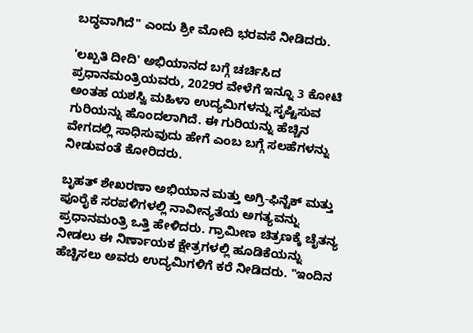ಬದ್ಧವಾಗಿದೆ" ಎಂದು ಶ್ರೀ ಮೋದಿ ಭರವಸೆ ನೀಡಿದರು.

'ಲಖ್ಪತಿ ದೀದಿ' ಅಭಿಯಾನದ ಬಗ್ಗೆ ಚರ್ಚಿಸಿದ ಪ್ರಧಾನಮಂತ್ರಿಯವರು, 2029ರ ವೇಳೆಗೆ ಇನ್ನೂ 3 ಕೋಟಿ ಅಂತಹ ಯಶಸ್ವಿ ಮಹಿಳಾ ಉದ್ಯಮಿಗಳನ್ನು ಸೃಷ್ಟಿಸುವ ಗುರಿಯನ್ನು ಹೊಂದಲಾಗಿದೆ. ಈ ಗುರಿಯನ್ನು ಹೆಚ್ಚಿನ ವೇಗದಲ್ಲಿ ಸಾಧಿಸುವುದು ಹೇಗೆ ಎಂಬ ಬಗ್ಗೆ ಸಲಹೆಗಳನ್ನು ನೀಡುವಂತೆ ಕೋರಿದರು.

ಬೃಹತ್ ಶೇಖರಣಾ ಅಭಿಯಾನ ಮತ್ತು ಅಗ್ರಿ-ಫಿನ್ಟೆಕ್ ಮತ್ತು ಪೂರೈಕೆ ಸರಪಳಿಗಳಲ್ಲಿ ನಾವೀನ್ಯತೆಯ ಅಗತ್ಯವನ್ನು ಪ್ರಧಾನಮಂತ್ರಿ ಒತ್ತಿ ಹೇಳಿದರು. ಗ್ರಾಮೀಣ ಚಿತ್ರಣಕ್ಕೆ ಚೈತನ್ಯ ನೀಡಲು ಈ ನಿರ್ಣಾಯಕ ಕ್ಷೇತ್ರಗಳಲ್ಲಿ ಹೂಡಿಕೆಯನ್ನು ಹೆಚ್ಚಿಸಲು ಅವರು ಉದ್ಯಮಿಗಳಿಗೆ ಕರೆ ನೀಡಿದರು. "ಇಂದಿನ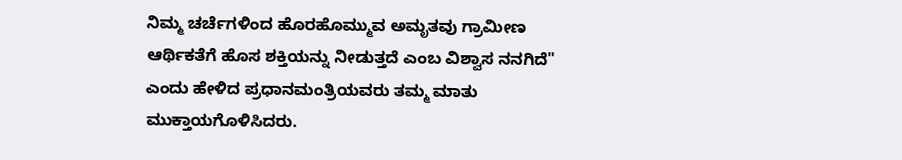ನಿಮ್ಮ ಚರ್ಚೆಗಳಿಂದ ಹೊರಹೊಮ್ಮುವ ಅಮೃತವು ಗ್ರಾಮೀಣ ಆರ್ಥಿಕತೆಗೆ ಹೊಸ ಶಕ್ತಿಯನ್ನು ನೀಡುತ್ತದೆ ಎಂಬ ವಿಶ್ವಾಸ ನನಗಿದೆ" ಎಂದು ಹೇಳಿದ ಪ್ರಧಾನಮಂತ್ರಿಯವರು ತಮ್ಮ ಮಾತು ಮುಕ್ತಾಯಗೊಳಿಸಿದರು.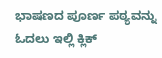ಭಾಷಣದ ಪೂರ್ಣ ಪಠ್ಯವನ್ನು ಓದಲು ಇಲ್ಲಿ ಕ್ಲಿಕ್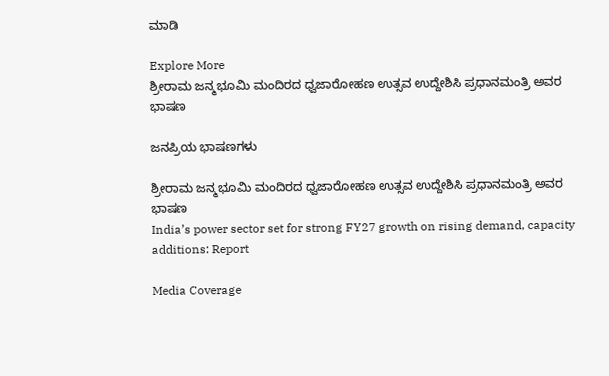ಮಾಡಿ

Explore More
ಶ್ರೀರಾಮ ಜನ್ಮಭೂಮಿ ಮಂದಿರದ ಧ್ವಜಾರೋಹಣ ಉತ್ಸವ ಉದ್ದೇಶಿಸಿ ಪ್ರಧಾನಮಂತ್ರಿ ಅವರ ಭಾಷಣ

ಜನಪ್ರಿಯ ಭಾಷಣಗಳು

ಶ್ರೀರಾಮ ಜನ್ಮಭೂಮಿ ಮಂದಿರದ ಧ್ವಜಾರೋಹಣ ಉತ್ಸವ ಉದ್ದೇಶಿಸಿ ಪ್ರಧಾನಮಂತ್ರಿ ಅವರ ಭಾಷಣ
India’s power sector set for strong FY27 growth on rising demand, capacity additions: Report

Media Coverage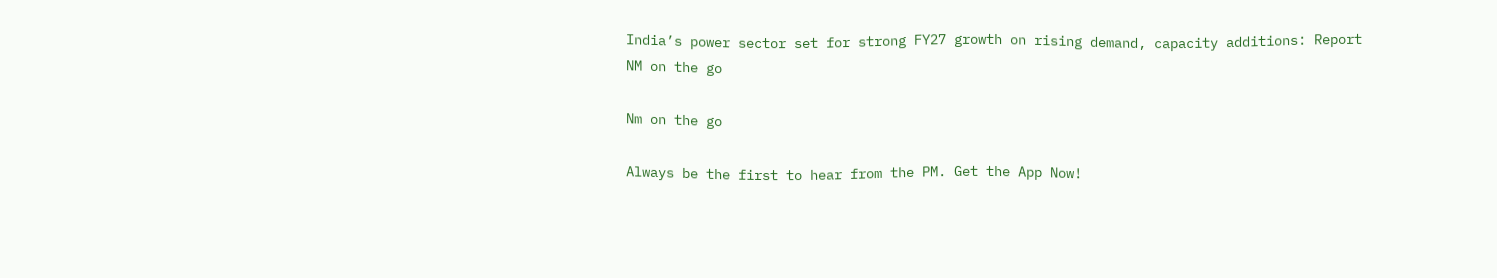India’s power sector set for strong FY27 growth on rising demand, capacity additions: Report
NM on the go

Nm on the go

Always be the first to hear from the PM. Get the App Now!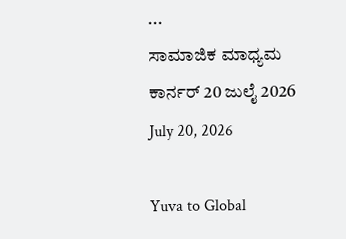...
ಸಾಮಾಜಿಕ ಮಾಧ್ಯಮ ಕಾರ್ನರ್ 20 ಜುಲೈ 2026
July 20, 2026

Yuva to Global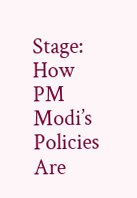Stage: How PM Modi’s Policies Are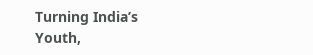Turning India’s Youth,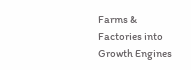Farms & Factories into Growth Engines